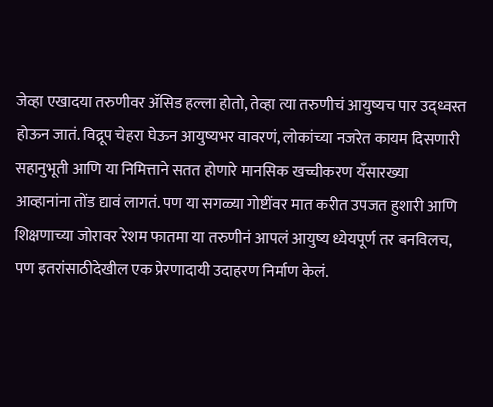जेव्हा एखादया तरुणीवर ॲसिड हल्ला होतो, तेव्हा त्या तरुणीचं आयुष्यच पार उद्ध्वस्त होऊन जातं. विद्रूप चेहरा घेऊन आयुष्यभर वावरणं, लोकांच्या नजरेत कायम दिसणारी सहानुभूती आणि या निमित्ताने सतत होणारे मानसिक खच्चीकरण यँसारख्या आव्हानांना तोंड द्यावं लागतं. पण या सगळ्या गोष्टींवर मात करीत उपजत हुशारी आणि शिक्षणाच्या जोरावर रेशम फातमा या तरुणीनं आपलं आयुष्य ध्येयपूर्ण तर बनविलच, पण इतरांसाठीदेखील एक प्रेरणादायी उदाहरण निर्माण केलं.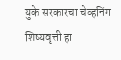युके सरकारचा चेव्हनिंग शिष्यवृत्ती हा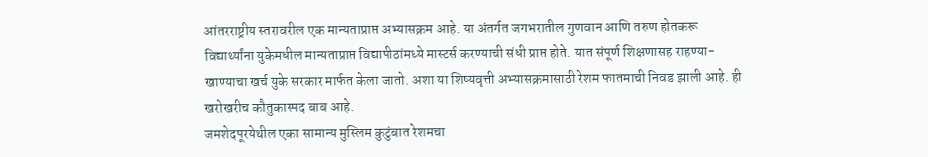आंतरराष्ट्रीय स्तरावरील एक मान्यताप्राप्त अभ्यासक्रम आहे. या अंतर्गत जगभरातील गुणवान आणि तरुण होतकरू विद्यार्थ्यांना युकेमधील मान्यताप्राप्त विद्यापीठांमध्ये मास्टर्स करण्याची संधी प्राप्त होते. यात संपूर्ण शिक्षणासह राहण्या-खाण्याचा खर्च युके सरकार मार्फत केला जातो. अशा या शिष्यवृत्ती अभ्यासक्रमासाठी रेशम फातमाची निवड झाली आहे. ही खरोखरीच कौतुकास्पद बाब आहे.
जमशेदपूरयेथील एका सामान्य मुस्लिम कुटुंबात रेशमचा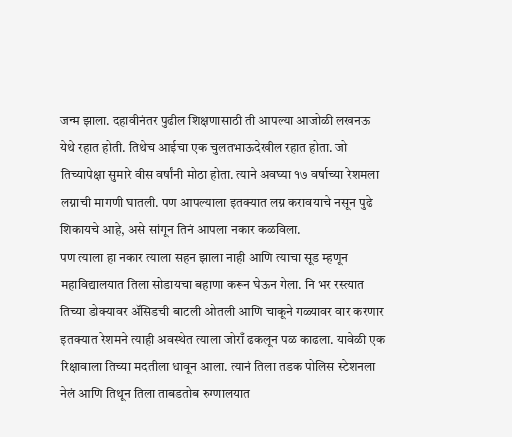जन्म झाला. दहावीनंतर पुढील शिक्षणासाठी ती आपल्या आजोळी लखनऊ येथे रहात होती. तिथेच आईचा एक चुलतभाऊदेखील रहात होता. जो तिच्यापेक्षा सुमारे वीस वर्षांनी मोठा होता. त्याने अवघ्या १७ वर्षाच्या रेशमला लग्नाची मागणी घातली. पण आपल्याला इतक्यात लग्न करावयाचे नसून पुढे शिकायचे आहे, असे सांगून तिनं आपला नकार कळविला.
पण त्याला हा नकार त्याला सहन झाला नाही आणि त्याचा सूड म्हणून महाविद्यालयात तिला सोडायचा बहाणा करून घेऊन गेला. नि भर रस्त्यात तिच्या डोक्यावर ॲसिडची बाटली ओतली आणि चाकूने गळ्यावर वार करणार इतक्यात रेशमने त्याही अवस्थेत त्याला जोराँ ढकलून पळ काढला. यावेळी एक रिक्षावाला तिच्या मदतीला धावून आला. त्यानं तिला तडक पोलिस स्टेशनला नेलं आणि तिथून तिला ताबडतोब रुग्णालयात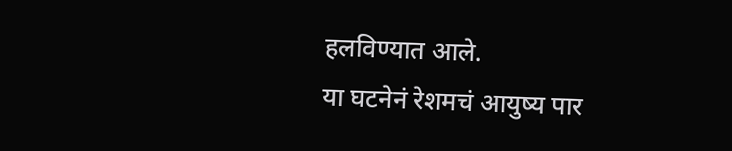हलविण्यात आले.
या घटनेनं रेशमचं आयुष्य पार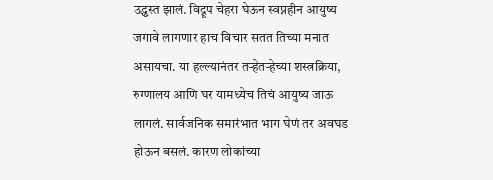उद्ध्वस्त झालं. विद्रूप चेहरा घेऊन स्वप्नहीन आयुष्य जगावे लागणार हाच विचार सतत तिच्या मनात असायचा. या हल्ल्यानंतर तऱ्हेतऱ्हेच्या शस्त्रक्रिया, रुग्णालय आणि घर यामध्येच तिचं आयुष्य जाऊ लागलं. सार्वजनिक समारंभात भाग घेणं तर अवघड होऊन बसलं. कारण लोकांच्या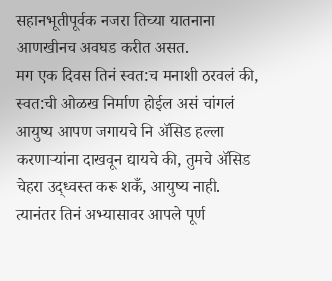सहानभूतीपूर्वक नजरा तिच्या यातनाना आणखीनच अवघड करीत असत.
मग एक दिवस तिनं स्वत:च मनाशी ठरवलं की, स्वत:ची ओळख निर्माण होईल असं चांगलं आयुष्य आपण जगायचे नि ॲसिड हल्ला करणाऱ्यांना दाखवून द्यायचे की, तुमचे ॲसिड चेहरा उद्ध्वस्त करू शकँ, आयुष्य नाही. त्यानंतर तिनं अभ्यासावर आपले पूर्ण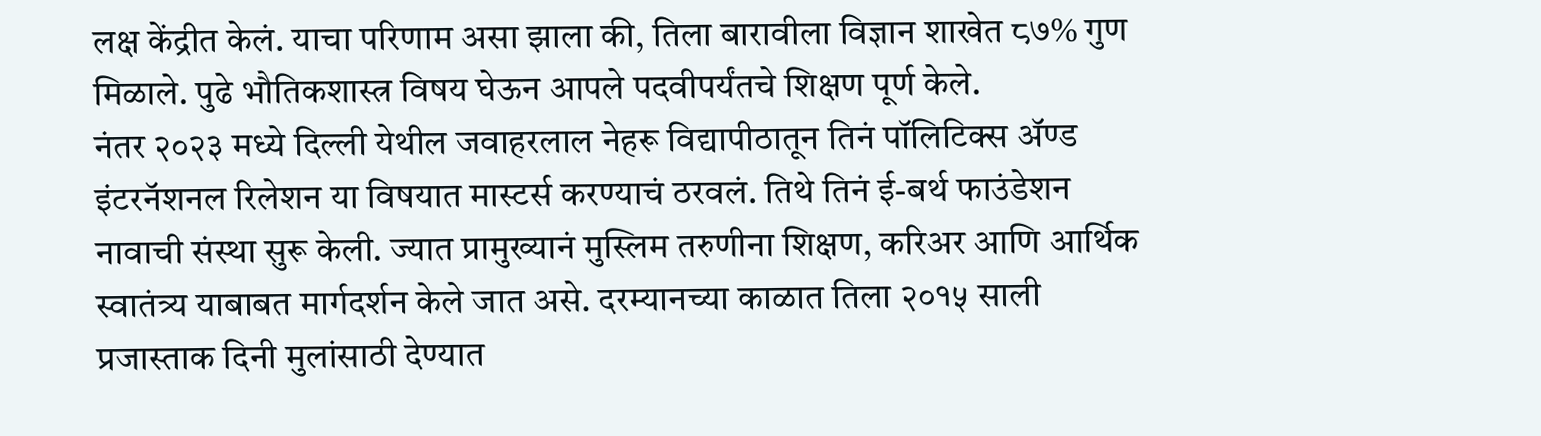लक्ष केंद्रीत केलं. याचा परिणाम असा झाला की, तिला बारावीला विज्ञान शाखेत ८७% गुण मिळाले. पुढे भौतिकशास्त्र विषय घेऊन आपले पदवीपर्यंतचे शिक्षण पूर्ण केले.
नंतर २०२३ मध्ये दिल्ली येथील जवाहरलाल नेहरू विद्यापीठातून तिनं पॉलिटिक्स ॲण्ड इंटरनॅशनल रिलेशन या विषयात मास्टर्स करण्याचं ठरवलं. तिथे तिनं ई-बर्थ फाउंडेशन नावाची संस्था सुरू केली. ज्यात प्रामुख्यानं मुस्लिम तरुणीना शिक्षण, करिअर आणि आर्थिक स्वातंत्र्य याबाबत मार्गदर्शन केले जात असे. दरम्यानच्या काळात तिला २०१५ साली प्रजास्ताक दिनी मुलांसाठी देण्यात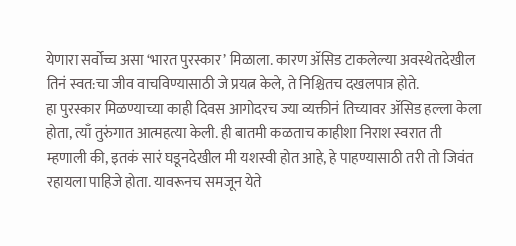येणारा सर्वोच्च असा ‘भारत पुरस्कार’ मिळाला. कारण ॲसिड टाकलेल्या अवस्थेतदेखील तिनं स्वत:चा जीव वाचविण्यासाठी जे प्रयत्न केले, ते निश्चितच दखलपात्र होते.
हा पुरस्कार मिळण्याच्या काही दिवस आगोदरच ज्या व्यक्तीनं तिच्यावर ॲसिड हल्ला केला होता, त्याँ तुरुंगात आत्महत्या केली. ही बातमी कळताच काहीशा निराश स्वरात ती म्हणाली की, इतकं सारं घडूनदेखील मी यशस्वी होत आहे, हे पाहण्यासाठी तरी तो जिवंत रहायला पाहिजे होता. यावरूनच समजून येते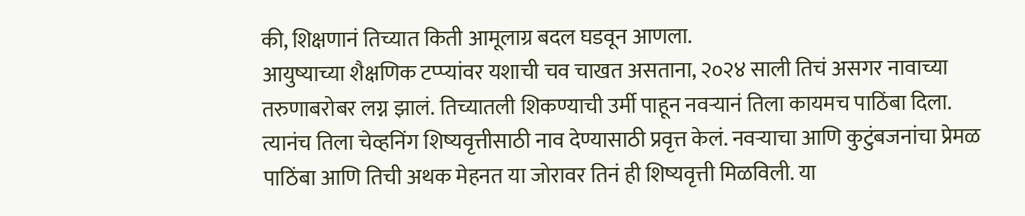की, शिक्षणानं तिच्यात किती आमूलाग्र बदल घडवून आणला.
आयुष्याच्या शैक्षणिक टप्प्यांवर यशाची चव चाखत असताना, २०२४ साली तिचं असगर नावाच्या तरुणाबरोबर लग्न झालं. तिच्यातली शिकण्याची उर्मी पाहून नवऱ्यानं तिला कायमच पाठिंबा दिला. त्यानंच तिला चेव्हनिंग शिष्यवृत्तीसाठी नाव देण्यासाठी प्रवृत्त केलं. नवऱ्याचा आणि कुटुंबजनांचा प्रेमळ पाठिंबा आणि तिची अथक मेहनत या जोरावर तिनं ही शिष्यवृत्ती मिळविली. या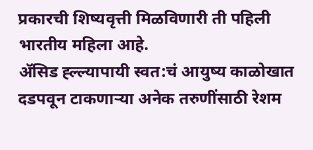प्रकारची शिष्यवृत्ती मिळविणारी ती पहिली भारतीय महिला आहे.
ॲसिड ह्ल्ल्यापायी स्वत:चं आयुष्य काळोखात दडपवून टाकणाऱ्या अनेक तरुणींसाठी रेशम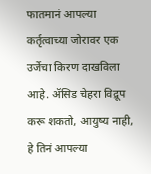फातमानं आपल्या कर्तृत्वाच्या जोरावर एक उर्जेचा किरण दाखविला आहे. ॲसिड चेहरा विद्रूप करू शकतो, आयुष्य नाही, हे तिनं आपल्या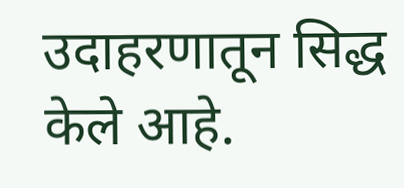उदाहरणातून सिद्ध केले आहे.